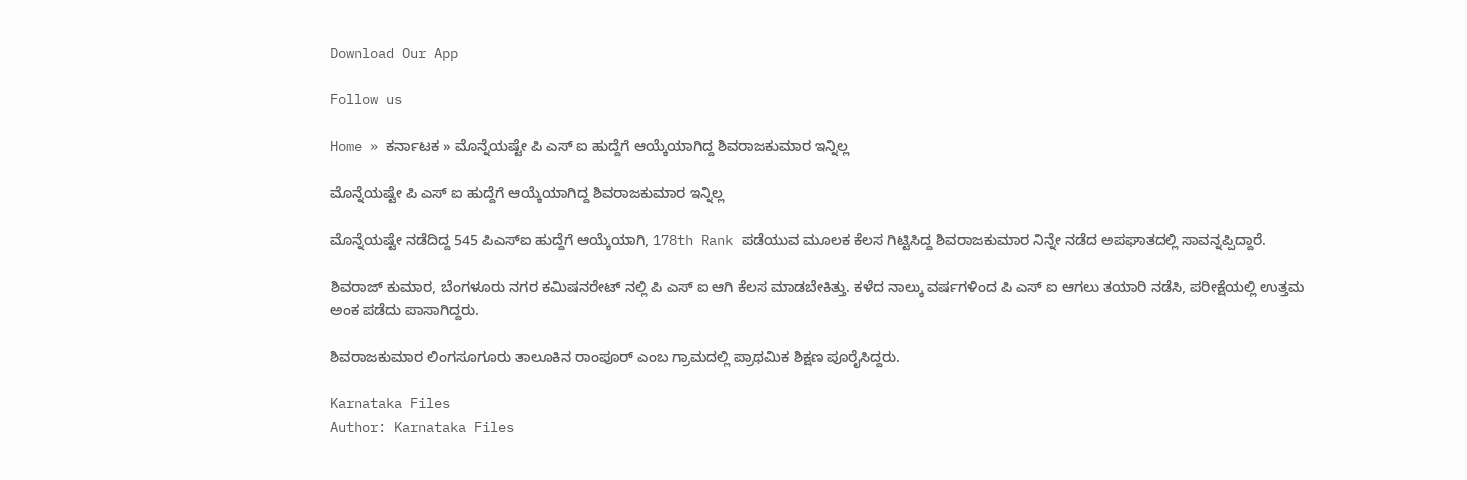Download Our App

Follow us

Home » ಕರ್ನಾಟಕ » ಮೊನ್ನೆಯಷ್ಟೇ ಪಿ ಎಸ್ ಐ ಹುದ್ದೆಗೆ ಆಯ್ಕೆಯಾಗಿದ್ದ ಶಿವರಾಜಕುಮಾರ ಇನ್ನಿಲ್ಲ

ಮೊನ್ನೆಯಷ್ಟೇ ಪಿ ಎಸ್ ಐ ಹುದ್ದೆಗೆ ಆಯ್ಕೆಯಾಗಿದ್ದ ಶಿವರಾಜಕುಮಾರ ಇನ್ನಿಲ್ಲ

ಮೊನ್ನೆಯಷ್ಟೇ ನಡೆದಿದ್ದ 545 ಪಿಎಸ್ಐ ಹುದ್ದೆಗೆ ಆಯ್ಕೆಯಾಗಿ, 178th Rank ಪಡೆಯುವ ಮೂಲಕ ಕೆಲಸ ಗಿಟ್ಟಿಸಿದ್ದ ಶಿವರಾಜಕುಮಾರ ನಿನ್ನೇ ನಡೆದ ಅಪಘಾತದಲ್ಲಿ ಸಾವನ್ನಪ್ಪಿದ್ದಾರೆ.

ಶಿವರಾಜ್ ಕುಮಾರ, ಬೆಂಗಳೂರು ನಗರ ಕಮಿಷನರೇಟ್ ನಲ್ಲಿ ಪಿ ಎಸ್ ಐ ಆಗಿ ಕೆಲಸ ಮಾಡಬೇಕಿತ್ತು. ಕಳೆದ ನಾಲ್ಕು ವರ್ಷಗಳಿಂದ ಪಿ ಎಸ್ ಐ ಆಗಲು ತಯಾರಿ ನಡೆಸಿ, ಪರೀಕ್ಷೆಯಲ್ಲಿ ಉತ್ತಮ ಅಂಕ ಪಡೆದು ಪಾಸಾಗಿದ್ದರು.

ಶಿವರಾಜಕುಮಾರ ಲಿಂಗಸೂಗೂರು ತಾಲೂಕಿನ ರಾಂಪೂರ್ ಎಂಬ ಗ್ರಾಮದಲ್ಲಿ ಪ್ರಾಥಮಿಕ ಶಿಕ್ಷಣ ಪೂರೈಸಿದ್ದರು.

Karnataka Files
Author: Karnataka Files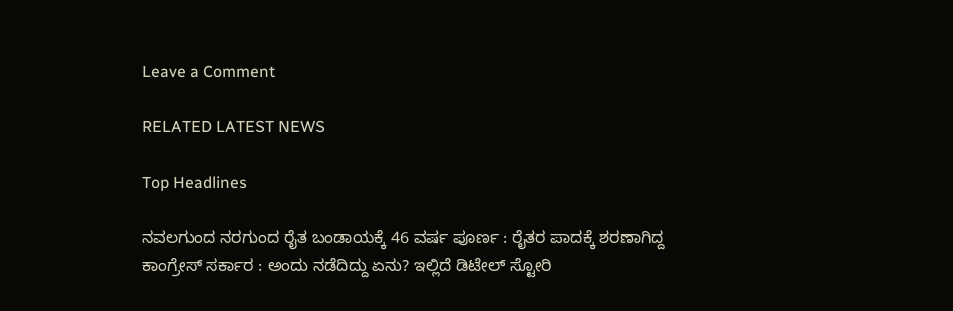Leave a Comment

RELATED LATEST NEWS

Top Headlines

ನವಲಗುಂದ ನರಗುಂದ ರೈತ ಬಂಡಾಯಕ್ಕೆ 46 ವರ್ಷ ಪೂರ್ಣ : ರೈತರ ಪಾದಕ್ಕೆ ಶರಣಾಗಿದ್ದ ಕಾಂಗ್ರೇಸ್ ಸರ್ಕಾರ : ಅಂದು ನಡೆದಿದ್ದು ಏನು? ಇಲ್ಲಿದೆ ಡಿಟೇಲ್ ಸ್ಟೋರಿ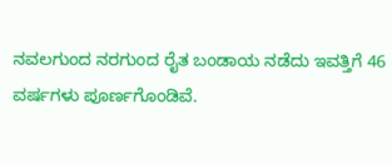ನವಲಗುಂದ ನರಗುಂದ ರೈತ ಬಂಡಾಯ ನಡೆದು ಇವತ್ತಿಗೆ 46 ವರ್ಷಗಳು ಪೂರ್ಣಗೊಂಡಿವೆ.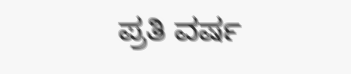ಪ್ರತಿ ವರ್ಷ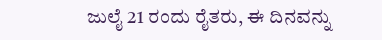ಜುಲೈ 21 ರಂದು ರೈತರು, ಈ ದಿನವನ್ನು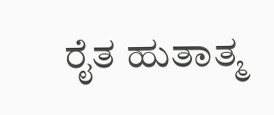ರೈತ ಹುತಾತ್ಮ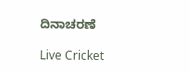ದಿನಾಚರಣೆ

Live Cricket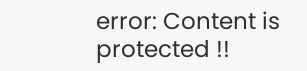error: Content is protected !!